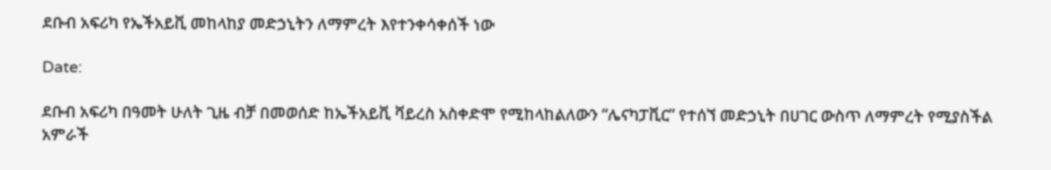ደቡብ አፍሪካ የኤችአይቪ መከላከያ መድኃኒትን ለማምረት እየተንቀሳቀሰች ነው

Date:

ደቡብ አፍሪካ በዓመት ሁለት ጊዜ ብቻ በመወሰድ ከኤችአይቪ ቫይረስ አስቀድሞ የሚከላከልለውን “ሌናካፓቪር” የተሰኘ መድኃኒት በሀገር ውስጥ ለማምረት የሚያስችል አምራች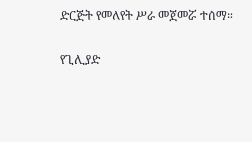ድርጅት የመለየት ሥራ መጀመሯ ተሰማ።

የጊሊያድ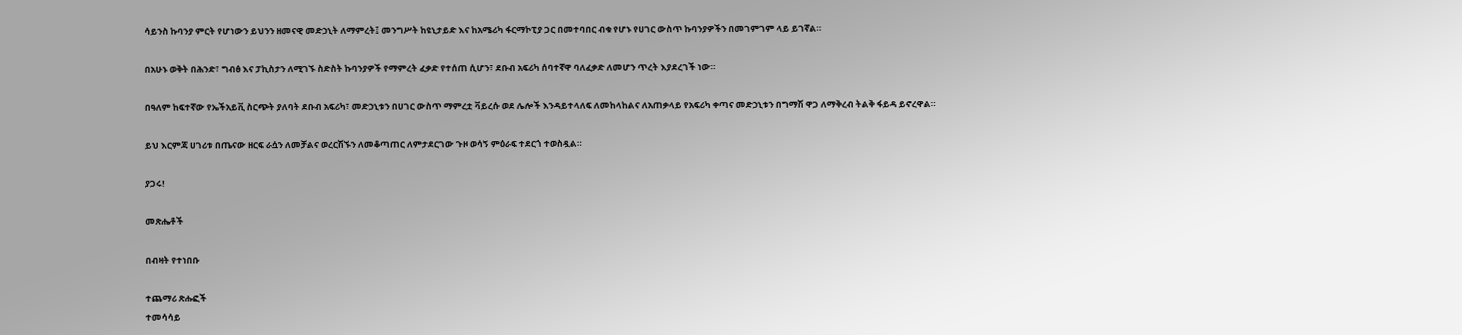ሳይንስ ኩባንያ ምርት የሆነውን ይህንን ዘመናዊ መድኃኒት ለማምረት፤ መንግሥት ከዩኒታይድ እና ከአሜሪካ ፋርማኮፒያ ጋር በመተባበር ብቁ የሆኑ የሀገር ውስጥ ኩባንያዎችን በመገምገም ላይ ይገኛል።

በአሁኑ ወቅት በሕንድ፣ ግብፅ እና ፓኪስታን ለሚገኙ ስድስት ኩባንያዎች የማምረት ፈቃድ የተሰጠ ሲሆን፣ ደቡብ አፍሪካ ሰባተኛዋ ባለፈቃድ ለመሆን ጥረት እያደረገች ነው።

በዓለም ከፍተኛው የኤችአይቪ ስርጭት ያለባት ደቡብ አፍሪካ፣ መድኃኒቱን በሀገር ውስጥ ማምረቷ ቫይረሱ ወደ ሌሎች እንዳይተላለፍ ለመከላከልና ለአጠቃላይ የአፍሪካ ቀጣና መድኃኒቱን በግማሽ ዋጋ ለማቅረብ ትልቅ ፋይዳ ይኖረዋል።

ይህ እርምጃ ሀገሪቱ በጤናው ዘርፍ ራሷን ለመቻልና ወረርሽኙን ለመቆጣጠር ለምታደርገው ጉዞ ወሳኝ ምዕራፍ ተደርጎ ተወስዷል።

ያጋሩ!

መጽሔቶች

በብዛት የተነበቡ

ተጨማሪ ጽሑፎች
ተመሳሳይ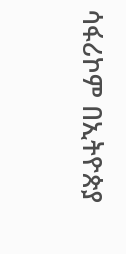ሳፋሪኮም በኢትዮጵያ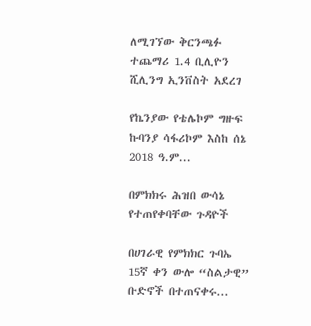ለሚገኘው ቅርንጫፉ ተጨማሪ 1.4 ቢሊዮን ሺሊንግ ኢንቨስት አደረገ

የኬንያው የቴሌኮም ግዙፍ ኩባንያ ሳፋሪኮም እስከ ሰኔ 2018 ዓ.ም...

በምክክሩ ሕዝበ ውሳኔ የተጠየቀባቸው ጉዳዮች

በሀገራዊ የምክክር ጉባኤ 15ኛ ቀን ውሎ “ስልታዊ” ቡድኖች በተጠናቀሩ...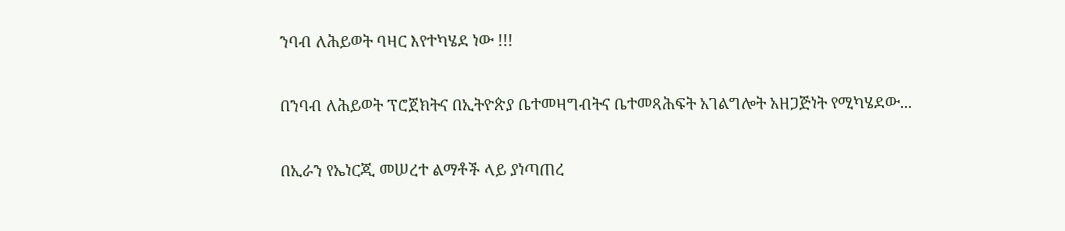ንባብ ለሕይወት ባዛር እየተካሄደ ነው !!!

በንባብ ለሕይወት ፕሮጀክትና በኢትዮጵያ ቤተመዛግብትና ቤተመጻሕፍት አገልግሎት አዘጋጅነት የሚካሄደው...

በኢራን የኤነርጂ መሠረተ ልማቶች ላይ ያነጣጠረ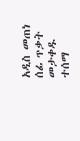አዲስ መጠነ ሰፊ ጥቃት መታቀዱ ተሰማ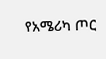የአሜሪካ ጦር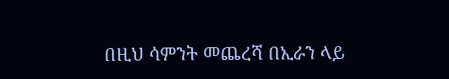በዚህ ሳምንት መጨረሻ በኢራን ላይ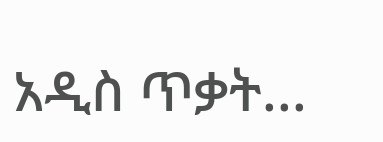አዲስ ጥቃት...